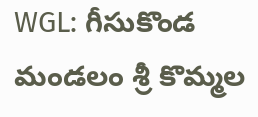WGL: గీసుకొండ మండలం శ్రీ కొమ్మల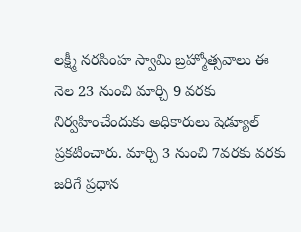లక్ష్మీ నరసింహ స్వామి బ్రహ్మోత్సవాలు ఈ నెల 23 నుంచి మార్చి 9 వరకు నిర్వహించేందుకు అధికారులు షెడ్యూల్ ప్రకటించారు. మార్చి 3 నుంచి 7వరకు వరకు జరిగే ప్రధాన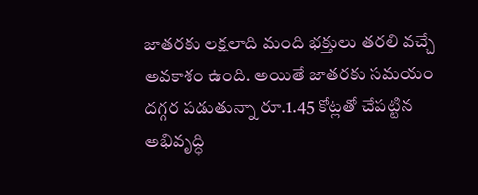జాతరకు లక్షలాది మంది భక్తులు తరలి వచ్చే అవకాశం ఉంది. అయితే జాతరకు సమయం దగ్గర పడుతున్నా రూ.1.45 కోట్లతో చేపట్టిన అభివృద్ధి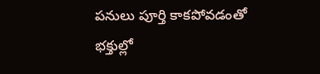పనులు పూర్తి కాకపోవడంతో భక్తుల్లో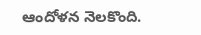ఆందోళన నెలకొంది.